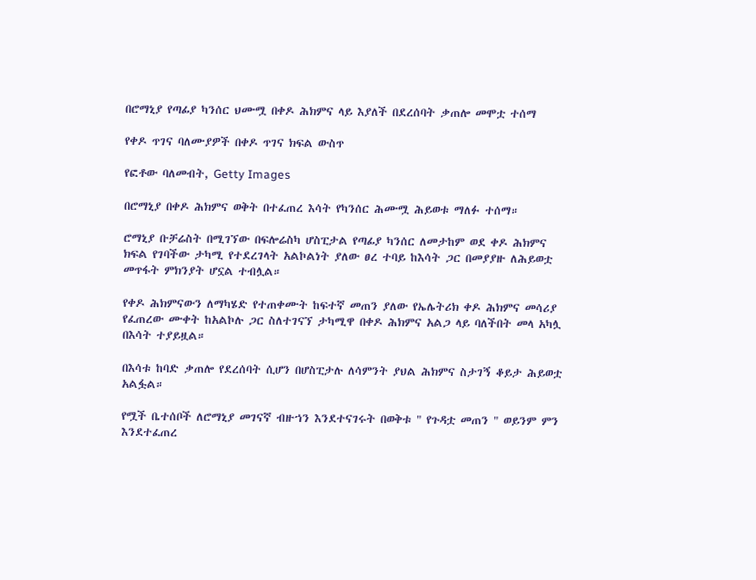በሮማኒያ የጣፊያ ካንሰር ህሙሟ በቀዶ ሕክምና ላይ እያለች በደረሰባት ቃጠሎ መሞቷ ተሰማ

የቀዶ ጥገና ባለሙያዎች በቀዶ ጥገና ክፍል ውስጥ

የፎቶው ባለመብት, Getty Images

በሮማኒያ በቀዶ ሕክምና ወቅት በተፈጠረ እሳት የካንሰር ሕሙሟ ሕይወቱ ማለፉ ተሰማ።

ሮማኒያ ቡቻሬስት በሚገኘው በፍሎሬስካ ሆስፒታል የጣፊያ ካንሰር ለመታከም ወደ ቀዶ ሕክምና ክፍል የገባችው ታካሚ የተደረገላት አልኮልነት ያለው ፀረ ተባይ ከእሳት ጋር በመያያዙ ለሕይወቷ መጥፋት ምክንያት ሆኗል ተብሏል።

የቀዶ ሕክምናውን ለማካሄድ የተጠቀሙት ከፍተኛ መጠን ያለው የኤሌትሪክ ቀዶ ሕክምና መሳሪያ የፈጠረው ሙቀት ከአልኮሉ ጋር ስለተገናኘ ታካሚዋ በቀዶ ሕክምና አልጋ ላይ ባለችበት መላ አካሏ በእሳት ተያይዟል።

በእሳቱ ከባድ ቃጠሎ የደረሰባት ሲሆን በሆስፒታሉ ለሳምንት ያህል ሕክምና ስታገኝ ቆይታ ሕይወቷ አልፏል።

የሟች ቤተሰቦች ለሮማኒያ መገናኛ ብዙኀን እንደተናገሩት በወቅቱ " የጉዳቷ መጠን " ወይንም ምን እንደተፈጠረ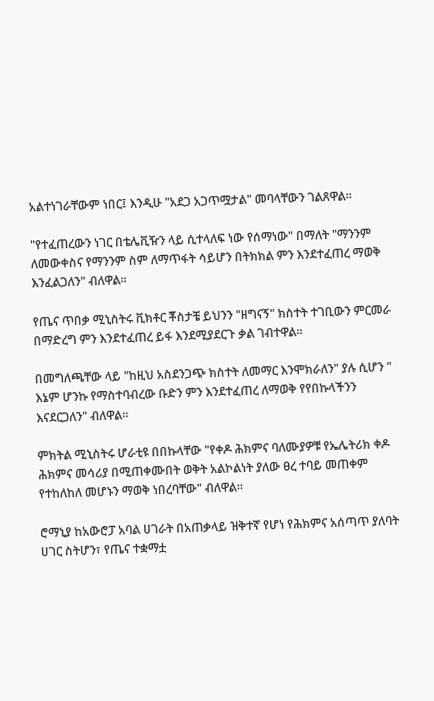አልተነገራቸውም ነበር፤ እንዲሁ "አደጋ አጋጥሟታል" መባላቸውን ገልጸዋል።

"የተፈጠረውን ነገር በቴሌቪዥን ላይ ሲተላለፍ ነው የሰማነው" በማለት "ማንንም ለመውቀስና የማንንም ስም ለማጥፋት ሳይሆን በትክክል ምን እንደተፈጠረ ማወቅ እንፈልጋለን" ብለዋል።

የጤና ጥበቃ ሚኒስትሩ ቪክቶር ቾስታቼ ይህንን "ዘግናኝ" ክስተት ተገቢውን ምርመራ በማድረግ ምን እንደተፈጠረ ይፋ እንደሚያደርጉ ቃል ገብተዋል።

በመግለጫቸው ላይ "ከዚህ አስደንጋጭ ክስተት ለመማር እንሞክራለን" ያሉ ሲሆን " እኔም ሆንኩ የማስተባብረው ቡድን ምን እንደተፈጠረ ለማወቅ የየበኩላችንን እናደርጋለን" ብለዋል።

ምክትል ሚኒስትሩ ሆራቲዩ በበኩላቸው "የቀዶ ሕክምና ባለሙያዎቹ የኤሌትሪክ ቀዶ ሕክምና መሳሪያ በሚጠቀሙበት ወቅት አልኮልነት ያለው ፀረ ተባይ መጠቀም የተከለከለ መሆኑን ማወቅ ነበረባቸው" ብለዋል።

ሮማኒያ ከአውሮፓ አባል ሀገራት በአጠቃላይ ዝቅተኛ የሆነ የሕክምና አሰጣጥ ያለባት ሀገር ስትሆን፣ የጤና ተቋማቷ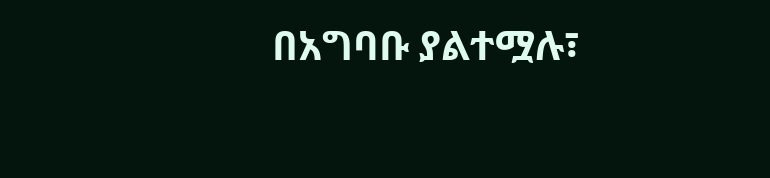በአግባቡ ያልተሟሉ፣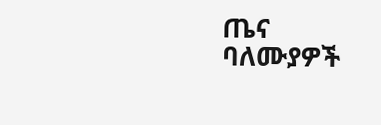ጤና ባለሙያዎች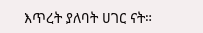እጥረት ያለባት ሀገር ናት።